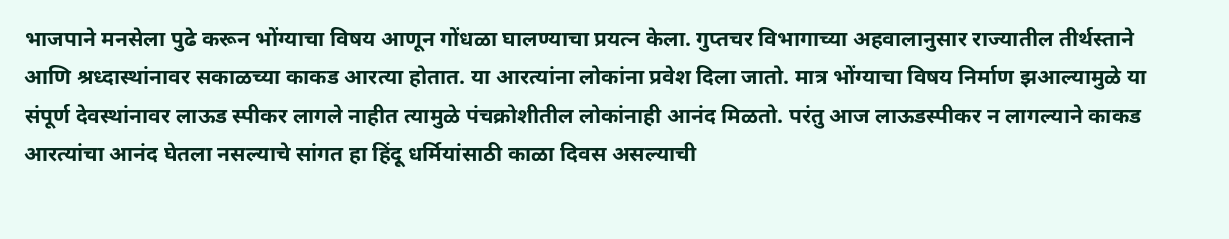भाजपाने मनसेला पुढे करून भोंग्याचा विषय आणून गोंधळा घालण्याचा प्रयत्न केला. गुप्तचर विभागाच्या अहवालानुसार राज्यातील तीर्थस्ताने आणि श्रध्दास्थांनावर सकाळच्या काकड आरत्या होतात. या आरत्यांना लोकांना प्रवेश दिला जातो. मात्र भोंग्याचा विषय निर्माण झआल्यामुळे या संपूर्ण देवस्थांनावर लाऊड स्पीकर लागले नाहीत त्यामुळे पंचक्रोशीतील लोकांनाही आनंद मिळतो. परंतु आज लाऊडस्पीकर न लागल्याने काकड आरत्यांचा आनंद घेतला नसल्याचे सांगत हा हिंदू धर्मियांसाठी काळा दिवस असल्याची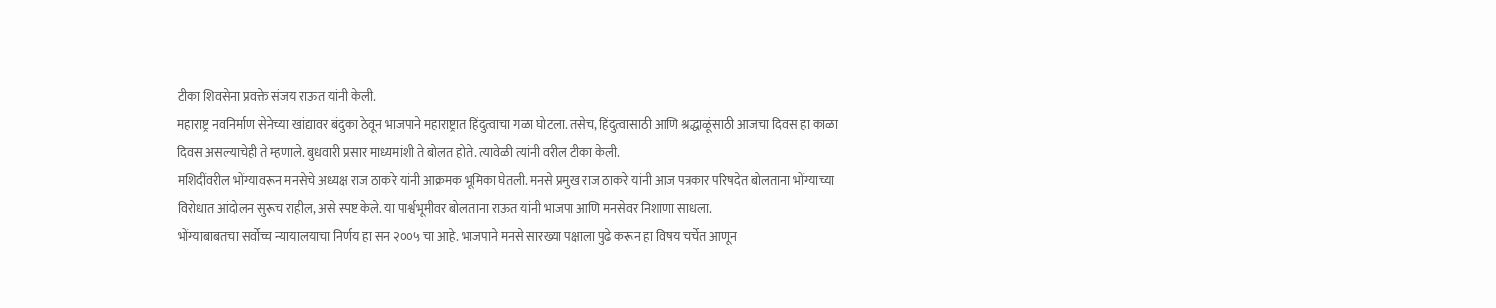टीका शिवसेना प्रवक्ते संजय राऊत यांनी केली.
महाराष्ट्र नवनिर्माण सेनेच्या खांद्यावर बंदुका ठेवून भाजपाने महाराष्ट्रात हिंदुत्वाचा गळा घोटला. तसेच, हिंदुत्वासाठी आणि श्रद्धाळूंसाठी आजचा दिवस हा काळा दिवस असल्याचेही ते म्हणाले. बुधवारी प्रसार माध्यमांशी ते बोलत होते. त्यावेळी त्यांनी वरील टीका केली.
मशिदींवरील भोंग्यावरून मनसेचे अध्यक्ष राज ठाकरे यांनी आक्रमक भूमिका घेतली. मनसे प्रमुख राज ठाकरे यांनी आज पत्रकार परिषदेत बोलताना भोंग्याच्या विरोधात आंदोलन सुरूच राहील, असे स्पष्ट केले. या पार्श्वभूमीवर बोलताना राऊत यांनी भाजपा आणि मनसेवर निशाणा साधला.
भोंग्याबाबतचा सर्वोच्च न्यायालयाचा निर्णय हा सन २००५ चा आहे. भाजपाने मनसे सारख्या पक्षाला पुढे करून हा विषय चर्चेत आणून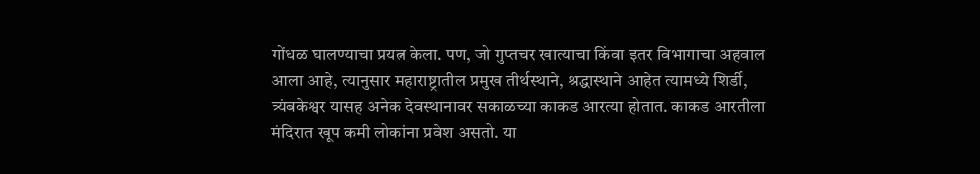गोंधळ घालण्याचा प्रयत्न केला. पण, जो गुप्तचर खात्याचा किंवा इतर विभागाचा अहवाल आला आहे, त्यानुसार महाराष्ट्रातील प्रमुख तीर्थस्थाने, श्रद्धास्थाने आहेत त्यामध्ये शिर्डी, त्र्यंबकेश्वर यासह अनेक देवस्थानावर सकाळच्या काकड आरत्या होतात. काकड आरतीला मंदिरात खूप कमी लोकांना प्रवेश असतो. या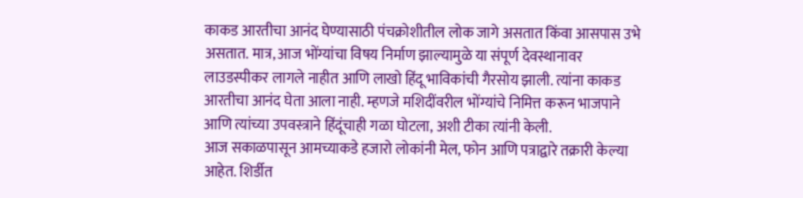काकड आरतीचा आनंद घेण्यासाठी पंचक्रोशीतील लोक जागे असतात किंवा आसपास उभे असतात. मात्र, आज भोंग्यांचा विषय निर्माण झाल्यामुळे या संपूर्ण देवस्थानावर लाउडस्पीकर लागले नाहीत आणि लाखो हिंदू भाविकांची गैरसोय झाली. त्यांना काकड आरतीचा आनंद घेता आला नाही. म्हणजे मशिदींवरील भोंग्यांचे निमित्त करून भाजपाने आणि त्यांच्या उपवस्त्राने हिंदूंचाही गळा घोटला, अशी टीका त्यांनी केली.
आज सकाळपासून आमच्याकडे हजारो लोकांनी मेल, फोन आणि पत्राद्वारे तक्रारी केल्या आहेत. शिर्डीत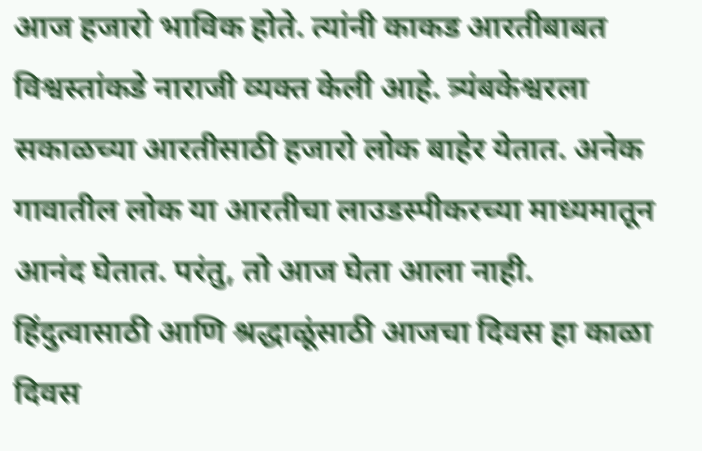आज हजारो भाविक होते. त्यांनी काकड आरतीबाबत विश्वस्तांकडे नाराजी व्यक्त केली आहे. त्र्यंबकेश्वरला सकाळच्या आरतीसाठी हजारो लोक बाहेर येतात. अनेक गावातील लोक या आरतीचा लाउडस्पीकरच्या माध्यमातून आनंद घेतात. परंतु, तो आज घेता आला नाही. हिंदुत्वासाठी आणि श्रद्धाळूंसाठी आजचा दिवस हा काळा दिवस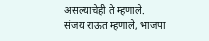असल्याचेही ते म्हणाले.
संजय राऊत म्हणाले, भाजपा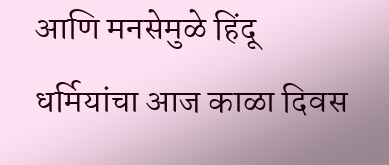आणि मनसेमुळे हिंदू धर्मियांचा आज काळा दिवस